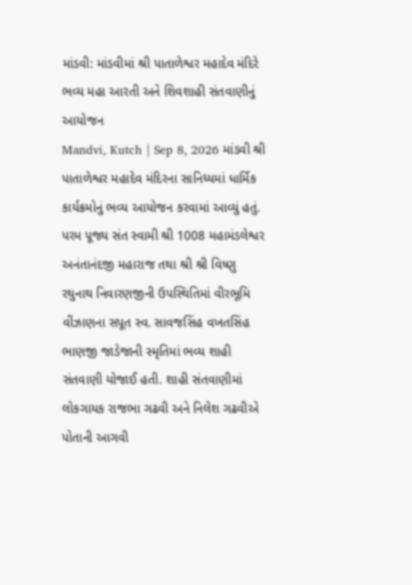માંડવી: માંડવીમાં શ્રી પાતાળેશ્વર મહાદેવ મંદિરે ભવ્ય મહા આરતી અને શિવશાહી સંતવાણીનું આયોજન
Mandvi, Kutch | Sep 8, 2026 માંડવી શ્રી પાતાળેશ્વર મહાદેવ મંદિરના સાનિધ્યમાં ધાર્મિક કાર્યક્રમોનું ભવ્ય આયોજન કરવામાં આવ્યું હતું. પરમ પૂજ્ય સંત સ્વામી શ્રી 1008 મહામંડલેશ્વર અનંતાનંદજી મહારાજ તથા શ્રી શ્રી વિષ્ણુ રઘુનાથ નિવારણજીની ઉપસ્થિતિમાં વીરભૂમિ વીંઝાણના સપૂત સ્વ. સાવજસિંહ વખતસિંહ ભાણજી જાડેજાની સ્મૃતિમાં ભવ્ય શાહી સંતવાણી યોજાઈ હતી. શાહી સંતવાણીમાં લોકગાયક રાજભા ગઢવી અને નિલેશ ગઢવીએ પોતાની આગવી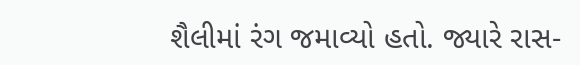શૈલીમાં રંગ જમાવ્યો હતો. જ્યારે રાસ-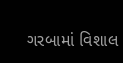ગરબામાં વિશાલ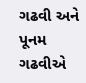ગઢવી અને પૂનમ ગઢવીએ